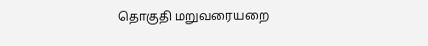தொகுதி மறுவரையறை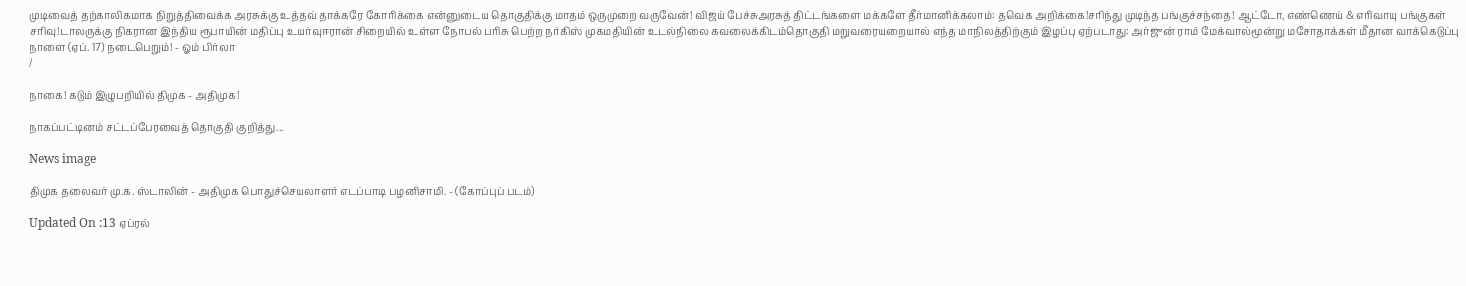முடிவைத் தற்காலிகமாக நிறுத்திவைக்க அரசுக்கு உத்தவ் தாக்கரே கோரிக்கை என்னுடைய தொகுதிக்கு மாதம் ஒருமுறை வருவேன்! விஜய் பேச்சுஅரசுத் திட்டங்களை மக்களே தீர்மானிக்கலாம்: தவெக அறிக்கை!சரிந்து முடிந்த பங்குச்சந்தை! ஆட்டோ, எண்ணெய் & எரிவாயு பங்குகள் சரிவு!டாலருக்கு நிகரான இந்திய ரூபாயின் மதிப்பு உயர்வுஈரான் சிறையில் உள்ள நோபல் பரிசு பெற்ற நர்கிஸ் முகமதியின் உடல்நிலை கவலைக்கிடம்தொகுதி மறுவரையறையால் எந்த மாநிலத்திற்கும் இழப்பு ஏற்படாது: அர்ஜுன் ராம் மேக்வால்மூன்று மசோதாக்கள் மீதான வாக்கெடுப்பு நாளை (ஏப். 17) நடைபெறும்! - ஓம் பிர்லா
/

நாகை! கடும் இழுபறியில் திமுக - அதிமுக!

நாகப்பட்டினம் சட்டப்பேரவைத் தொகுதி குறித்து...

News image

திமுக தலைவர் மு.க. ஸ்டாலின் - அதிமுக பொதுச்செயலாளர் எடப்பாடி பழனிசாமி. - (கோப்புப் படம்)

Updated On :13 ஏப்ரல்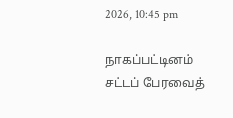2026, 10:45 pm

நாகப்பட்டினம் சட்டப் பேரவைத்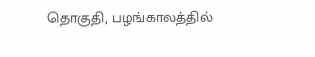தொகுதி, பழங்காலத்தில்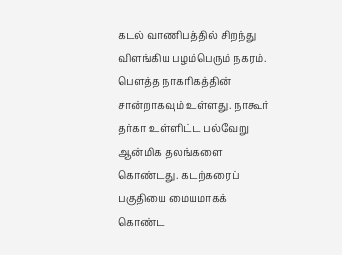கடல் வாணிபத்தில் சிறந்து விளங்கிய பழம்பெரும் நகரம். பௌத்த நாகரிகத்தின் சான்றாகவும் உள்ளது. நாகூர் தர்கா உள்ளிட்ட பல்வேறு ஆன்மிக தலங்களை கொண்டது. கடற்கரைப் பகுதியை மையமாகக் கொண்ட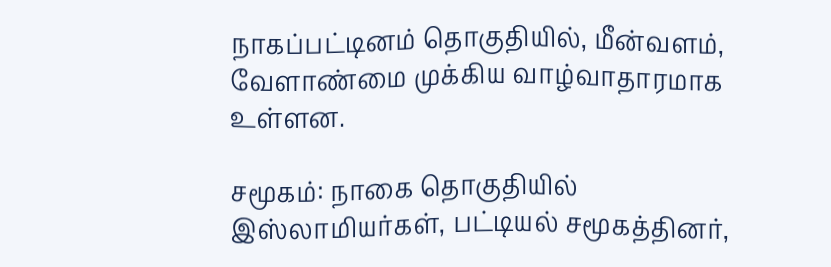நாகப்பட்டினம் தொகுதியில், மீன்வளம், வேளாண்மை முக்கிய வாழ்வாதாரமாக உள்ளன.

சமூகம்: நாகை தொகுதியில் இஸ்லாமியர்கள், பட்டியல் சமூகத்தினர்,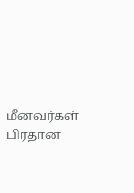மீனவர்கள் பிரதான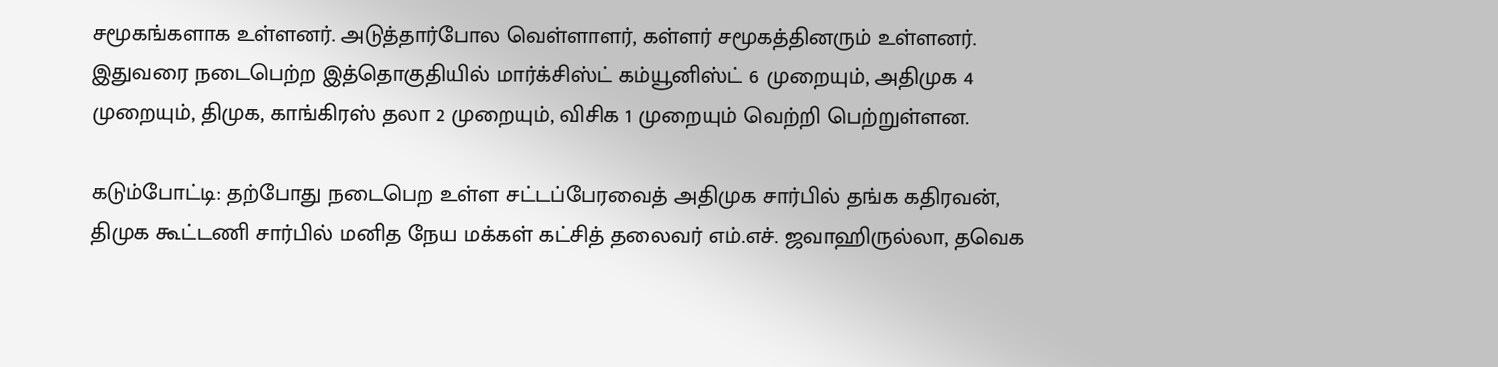சமூகங்களாக உள்ளனர். அடுத்தார்போல வெள்ளாளர், கள்ளர் சமூகத்தினரும் உள்ளனர். இதுவரை நடைபெற்ற இத்தொகுதியில் மார்க்சிஸ்ட் கம்யூனிஸ்ட் 6 முறையும், அதிமுக 4 முறையும், திமுக, காங்கிரஸ் தலா 2 முறையும், விசிக 1 முறையும் வெற்றி பெற்றுள்ளன.

கடும்போட்டி: தற்போது நடைபெற உள்ள சட்டப்பேரவைத் அதிமுக சார்பில் தங்க கதிரவன், திமுக கூட்டணி சார்பில் மனித நேய மக்கள் கட்சித் தலைவர் எம்.எச். ஜவாஹிருல்லா, தவெக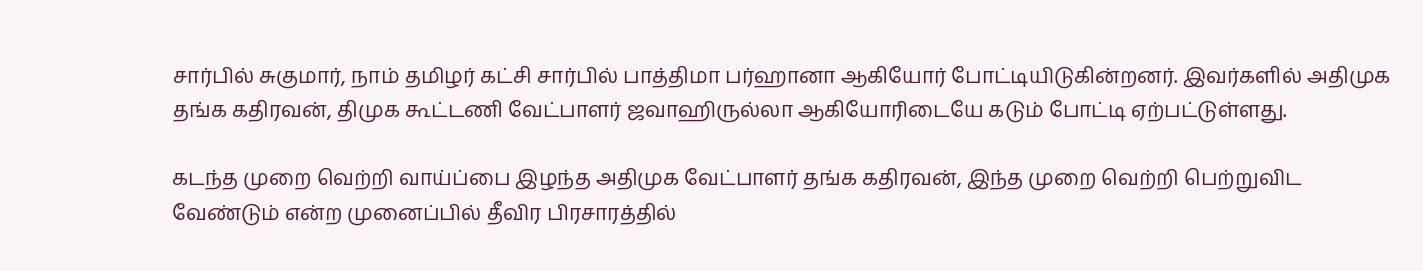சார்பில் சுகுமார், நாம் தமிழர் கட்சி சார்பில் பாத்திமா பர்ஹானா ஆகியோர் போட்டியிடுகின்றனர். இவர்களில் அதிமுக தங்க கதிரவன், திமுக கூட்டணி வேட்பாளர் ஜவாஹிருல்லா ஆகியோரிடையே கடும் போட்டி ஏற்பட்டுள்ளது.

கடந்த முறை வெற்றி வாய்ப்பை இழந்த அதிமுக வேட்பாளர் தங்க கதிரவன், இந்த முறை வெற்றி பெற்றுவிட வேண்டும் என்ற முனைப்பில் தீவிர பிரசாரத்தில்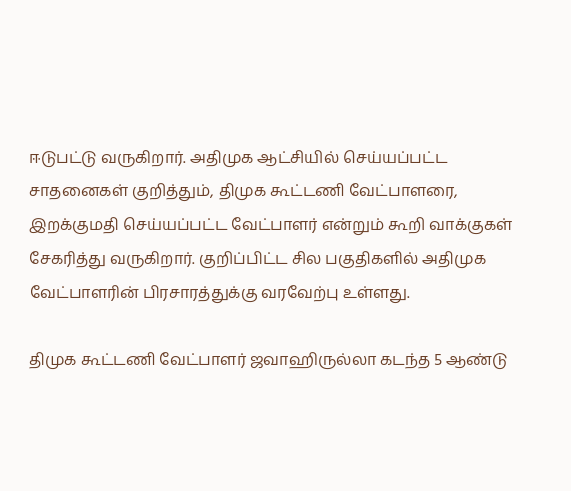ஈடுபட்டு வருகிறார். அதிமுக ஆட்சியில் செய்யப்பட்ட சாதனைகள் குறித்தும், திமுக கூட்டணி வேட்பாளரை, இறக்குமதி செய்யப்பட்ட வேட்பாளர் என்றும் கூறி வாக்குகள் சேகரித்து வருகிறார். குறிப்பிட்ட சில பகுதிகளில் அதிமுக வேட்பாளரின் பிரசாரத்துக்கு வரவேற்பு உள்ளது.

திமுக கூட்டணி வேட்பாளர் ஜவாஹிருல்லா கடந்த 5 ஆண்டு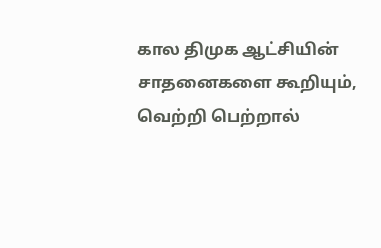கால திமுக ஆட்சியின் சாதனைகளை கூறியும், வெற்றி பெற்றால்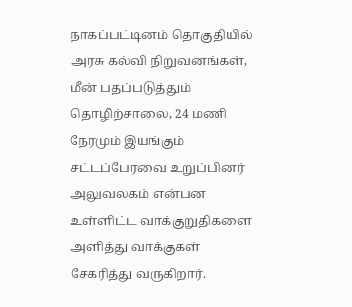நாகப்பட்டினம் தொகுதியில் அரசு கல்வி நிறுவனங்கள், மீன் பதப்படுத்தும் தொழிற்சாலை, 24 மணி நேரமும் இயங்கும் சட்டப்பேரவை உறுப்பினர் அலுவலகம் என்பன உள்ளிட்ட வாக்குறுதிகளை அளித்து வாக்குகள் சேகரித்து வருகிறார்.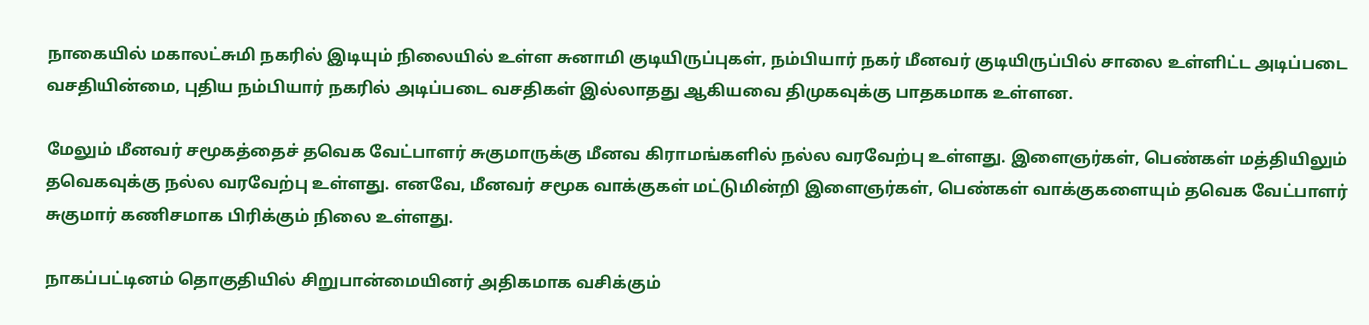நாகையில் மகாலட்சுமி நகரில் இடியும் நிலையில் உள்ள சுனாமி குடியிருப்புகள், நம்பியார் நகர் மீனவர் குடியிருப்பில் சாலை உள்ளிட்ட அடிப்படை வசதியின்மை, புதிய நம்பியார் நகரில் அடிப்படை வசதிகள் இல்லாதது ஆகியவை திமுகவுக்கு பாதகமாக உள்ளன.

மேலும் மீனவர் சமூகத்தைச் தவெக வேட்பாளர் சுகுமாருக்கு மீனவ கிராமங்களில் நல்ல வரவேற்பு உள்ளது. இளைஞர்கள், பெண்கள் மத்தியிலும் தவெகவுக்கு நல்ல வரவேற்பு உள்ளது. எனவே, மீனவர் சமூக வாக்குகள் மட்டுமின்றி இளைஞர்கள், பெண்கள் வாக்குகளையும் தவெக வேட்பாளர் சுகுமார் கணிசமாக பிரிக்கும் நிலை உள்ளது.

நாகப்பட்டினம் தொகுதியில் சிறுபான்மையினர் அதிகமாக வசிக்கும்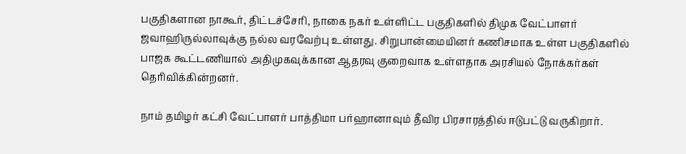பகுதிகளான நாகூர், திட்டச்சேரி, நாகை நகர் உள்ளிட்ட பகுதிகளில் திமுக வேட்பாளர் ஜவாஹிருல்லாவுக்கு நல்ல வரவேற்பு உள்ளது. சிறுபான்மையினர் கணிசமாக உள்ள பகுதிகளில் பாஜக கூட்டணியால் அதிமுகவுக்கான ஆதரவு குறைவாக உள்ளதாக அரசியல் நோக்கர்கள் தெரிவிக்கின்றனர்.

நாம் தமிழர் கட்சி வேட்பாளர் பாத்திமா பர்ஹானாவும் தீவிர பிரசாரத்தில் ஈடுபட்டு வருகிறார்.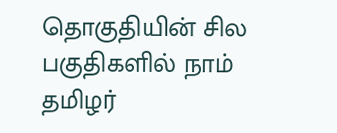தொகுதியின் சில பகுதிகளில் நாம் தமிழர்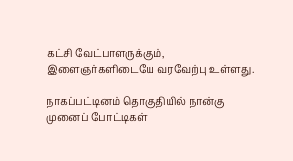கட்சி வேட்பாளருக்கும், இளைஞர்களிடையே வரவேற்பு உள்ளது.

நாகப்பட்டினம் தொகுதியில் நான்கு முனைப் போட்டிகள்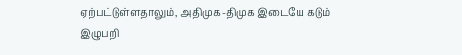ஏற்பட்டுள்ளதாலும், அதிமுக-திமுக இடையே கடும் இழுபறி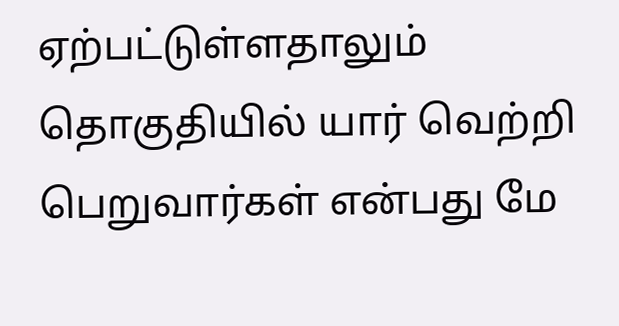ஏற்பட்டுள்ளதாலும் தொகுதியில் யார் வெற்றி பெறுவார்கள் என்பது மே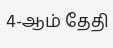4-ஆம் தேதி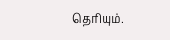தெரியும்.